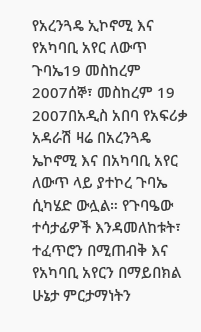የአረንጓዴ ኢኮኖሚ እና የአካባቢ አየር ለውጥ ጉባኤ19 መስከረም 2007ሰኞ፣ መስከረም 19 2007በአዲስ አበባ የአፍሪቃ አዳራሽ ዛሬ በአረንጓዴ ኤኮኖሚ እና በአካባቢ አየር ለውጥ ላይ ያተኮረ ጉባኤ ሲካሄድ ውሏል። የጉባዔው ተሳታፊዎች እንዳመለከቱት፣ ተፈጥሮን በሚጠብቅ እና የአካባቢ አየርን በማይበክል ሁኔታ ምርታማነትን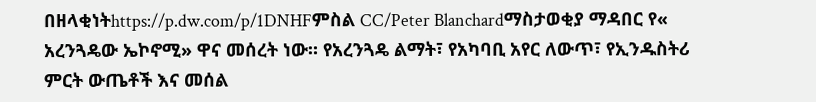በዘላቂነትhttps://p.dw.com/p/1DNHFምስል CC/Peter Blanchardማስታወቂያ ማዳበር የ« አረንጓዴው ኤኮኖሚ» ዋና መሰረት ነው። የአረንጓዴ ልማት፣ የአካባቢ አየር ለውጥ፣ የኢንዱስትሪ ምርት ውጤቶች እና መሰል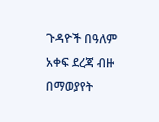ጉዳዮች በዓለም አቀፍ ደረጃ ብዙ በማወያየት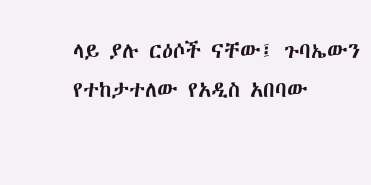ላይ ያሉ ርዕሶች ናቸው፤ ጉባኤውን የተከታተለው የአዲስ አበባው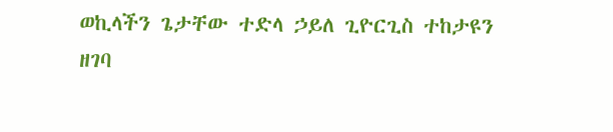ወኪላችን ጌታቸው ተድላ ኃይለ ጊዮርጊስ ተከታዩን ዘገባ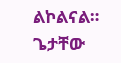ልኮልናል። ጌታቸው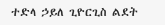ተድላ ኃይለ ጊዮርጊስ ልደት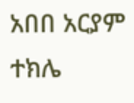አበበ አርያም ተክሌ